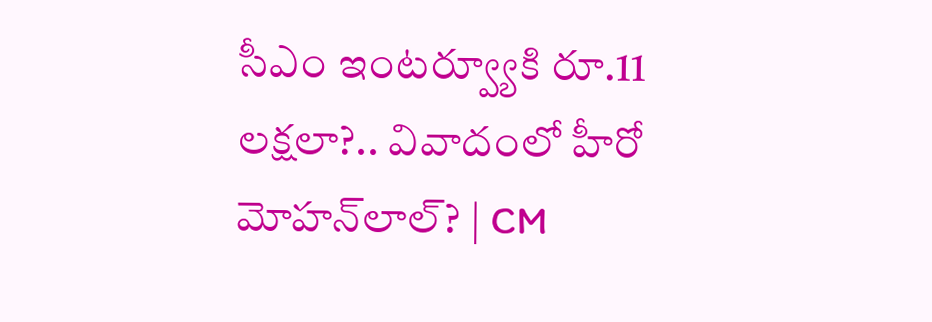సీఎం ఇంటర్వ్యూకి రూ.11 లక్షలా?.. వివాదంలో హీరో మోహన్‌లాల్‌? | CM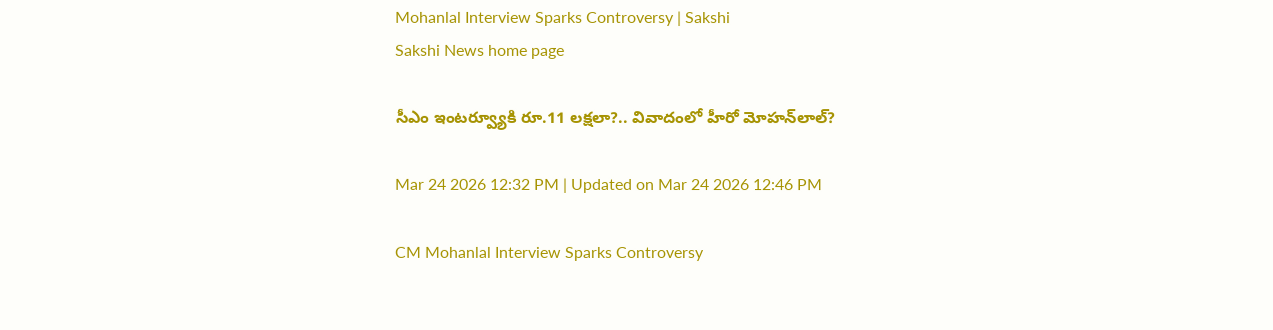Mohanlal Interview Sparks Controversy | Sakshi
Sakshi News home page

సీఎం ఇంటర్వ్యూకి రూ.11 లక్షలా?.. వివాదంలో హీరో మోహన్‌లాల్‌?

Mar 24 2026 12:32 PM | Updated on Mar 24 2026 12:46 PM

CM Mohanlal Interview Sparks Controversy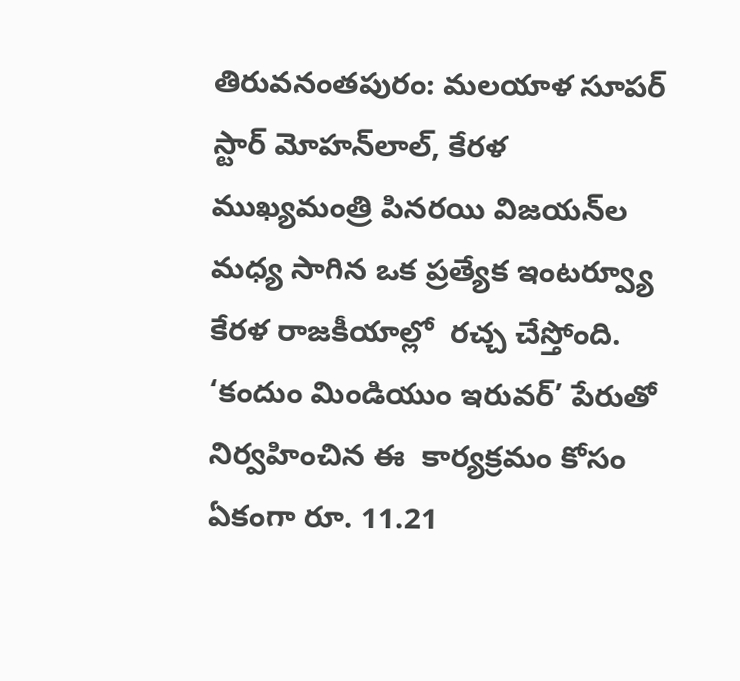తిరువనంతపురం: మలయాళ సూపర్ స్టార్ మోహన్‌లాల్, కేరళ ముఖ్యమంత్రి పినరయి విజయన్‌ల మధ్య సాగిన ఒక ప్రత్యేక ఇంటర్వ్యూ కేరళ రాజకీయాల్లో  రచ్చ చేస్తోంది. ‘కందుం మిండియుం ఇరువర్’ పేరుతో నిర్వహించిన ఈ  కార్యక్రమం కోసం ఏకంగా రూ. 11.21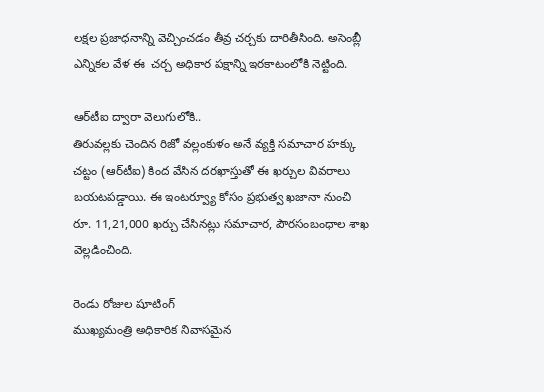లక్షల ప్రజాధనాన్ని వెచ్చించడం తీవ్ర చర్చకు దారితీసింది. అసెంబ్లీ ఎన్నికల వేళ ఈ  చర్చ అధికార పక్షాన్ని ఇరకాటంలోకి నెట్టింది.

ఆర్‌టీఐ ద్వారా వెలుగులోకి..
తిరువల్లకు చెందిన రిజో వల్లంకుళం అనే వ్యక్తి సమాచార హక్కు చట్టం (ఆర్‌టీఐ) కింద వేసిన దరఖాస్తుతో ఈ ఖర్చుల వివరాలు బయటపడ్డాయి. ఈ ఇంటర్వ్యూ కోసం ప్రభుత్వ ఖజానా నుంచి  రూ. 11,21,000 ఖర్చు చేసినట్లు సమాచార, పౌరసంబంధాల శాఖ వెల్లడించింది.

రెండు రోజుల షూటింగ్
ముఖ్యమంత్రి అధికారిక నివాసమైన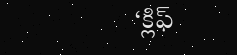‘క్లిఫ్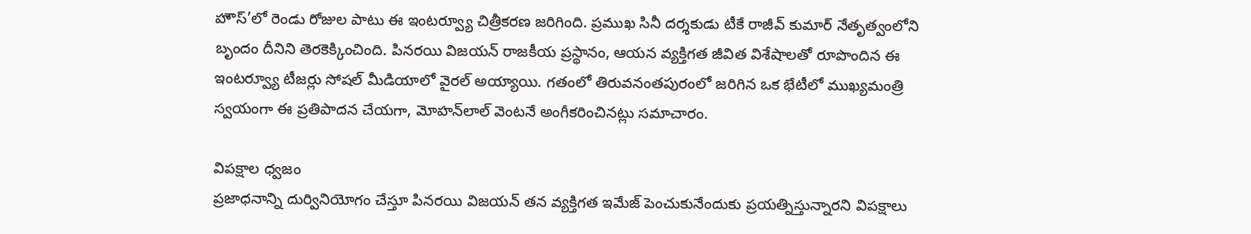హౌస్’లో రెండు రోజుల పాటు ఈ ఇంటర్వ్యూ చిత్రీకరణ జరిగింది. ప్రముఖ సినీ దర్శకుడు టీకే రాజీవ్ కుమార్ నేతృత్వంలోని బృందం దీనిని తెరకెక్కించింది. పినరయి విజయన్ రాజకీయ ప్రస్థానం, ఆయన వ్యక్తిగత జీవిత విశేషాలతో రూపొందిన ఈ ఇంటర్వ్యూ టీజర్లు సోషల్ మీడియాలో వైరల్ అయ్యాయి. గతంలో తిరువనంతపురంలో జరిగిన ఒక భేటీలో ముఖ్యమంత్రి స్వయంగా ఈ ప్రతిపాదన చేయగా, మోహన్‌లాల్ వెంటనే అంగీకరించినట్లు సమాచారం.

విపక్షాల ధ్వజం
ప్రజాధనాన్ని దుర్వినియోగం చేస్తూ పినరయి విజయన్ తన వ్యక్తిగత ఇమేజ్ పెంచుకునేందుకు ప్రయత్నిస్తున్నారని విపక్షాలు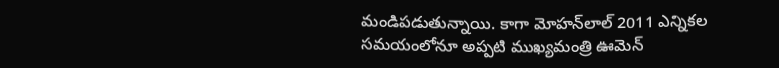మండిపడుతున్నాయి. కాగా మోహన్‌లాల్ 2011 ఎన్నికల సమయంలోనూ అప్పటి ముఖ్యమంత్రి ఊమెన్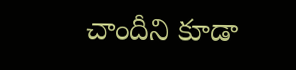చాందీని కూడా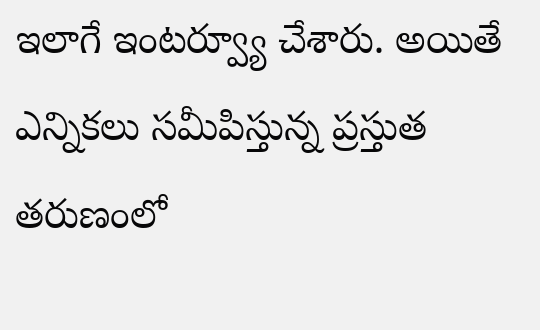ఇలాగే ఇంటర్వ్యూ చేశారు. అయితే
ఎన్నికలు సమీపిస్తున్న ప్రస్తుత తరుణంలో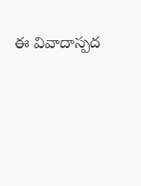ఈ వివాదాస్పద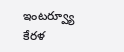ఇంటర్వ్యూ కేరళ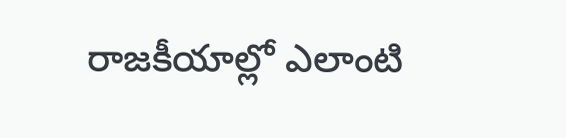రాజకీయాల్లో ఎలాంటి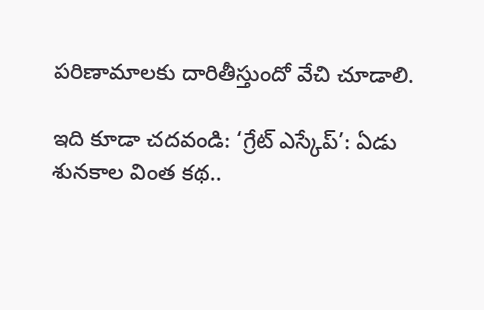పరిణామాలకు దారితీస్తుందో వేచి చూడాలి.

ఇది కూడా చదవండి: ‘గ్రేట్ ఎస్కేప్’: ఏడు శునకాల వింత కథ..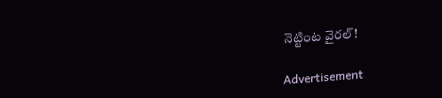నెట్టింట వైరల్‌!

Advertisement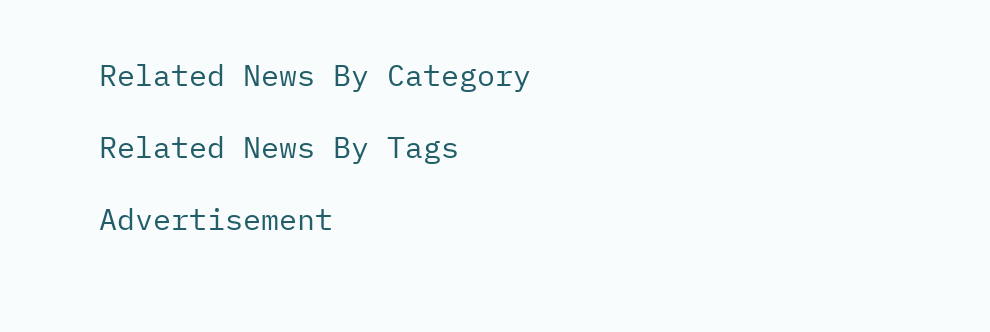Related News By Category

Related News By Tags

Advertisement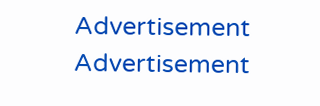Advertisement
Advertisement